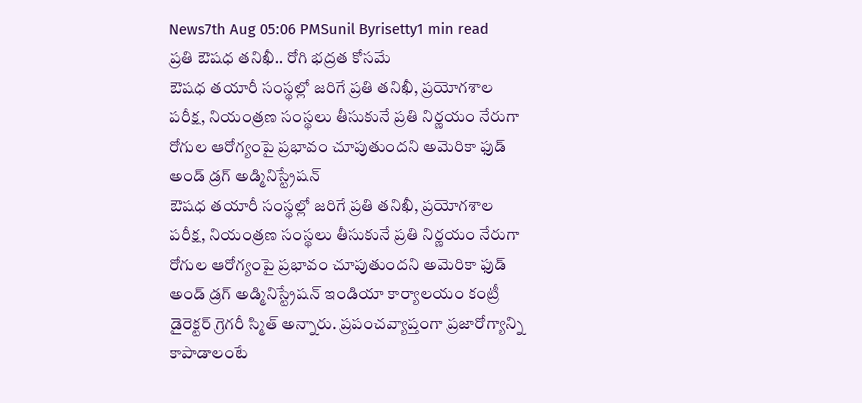News7th Aug 05:06 PMSunil Byrisetty1 min read
ప్రతి ఔషధ తనిఖీ.. రోగి భద్రత కోసమే
ఔషధ తయారీ సంస్థల్లో జరిగే ప్రతి తనిఖీ, ప్రయోగశాల పరీక్ష, నియంత్రణ సంస్థలు తీసుకునే ప్రతి నిర్ణయం నేరుగా రోగుల ఆరోగ్యంపై ప్రభావం చూపుతుందని అమెరికా ఫుడ్ అండ్ డ్రగ్ అడ్మినిస్ట్రేషన్
ఔషధ తయారీ సంస్థల్లో జరిగే ప్రతి తనిఖీ, ప్రయోగశాల పరీక్ష, నియంత్రణ సంస్థలు తీసుకునే ప్రతి నిర్ణయం నేరుగా రోగుల ఆరోగ్యంపై ప్రభావం చూపుతుందని అమెరికా ఫుడ్ అండ్ డ్రగ్ అడ్మినిస్ట్రేషన్ ఇండియా కార్యాలయం కంట్రీ డైరెక్టర్ గ్రెగరీ స్మిత్ అన్నారు. ప్రపంచవ్యాప్తంగా ప్రజారోగ్యాన్ని కాపాడాలంటే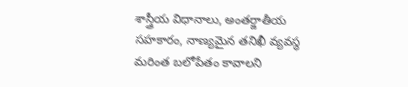శాస్త్రీయ విధానాలు, అంతర్జాతీయ సహకారం, నాణ్యమైన తనిఖీ వ్యవస్థ మరింత బలోపేతం కావాలని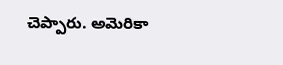చెప్పారు. అమెరికా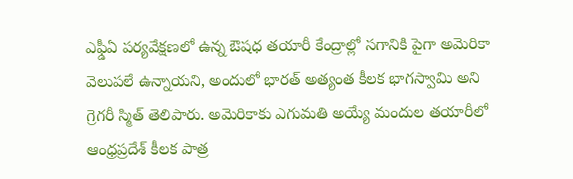ఎఫ్డీఏ పర్యవేక్షణలో ఉన్న ఔషధ తయారీ కేంద్రాల్లో సగానికి పైగా అమెరికా వెలుపలే ఉన్నాయని, అందులో భారత్ అత్యంత కీలక భాగస్వామి అని గ్రెగరీ స్మిత్ తెలిపారు. అమెరికాకు ఎగుమతి అయ్యే మందుల తయారీలో ఆంధ్రప్రదేశ్ కీలక పాత్ర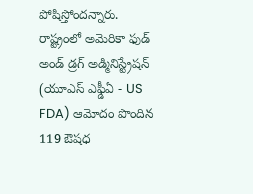పోషిస్తోందన్నారు. రాష్ట్రంలో అమెరికా ఫుడ్ అండ్ డ్రగ్ అడ్మినిస్ట్రేషన్ (యూఎస్ ఎఫ్డీఏ - US FDA) ఆమోదం పొందిన 119 ఔషధ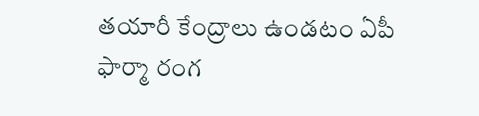తయారీ కేంద్రాలు ఉండటం ఏపీ ఫార్మా రంగ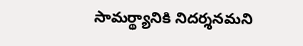సామర్థ్యానికి నిదర్శనమని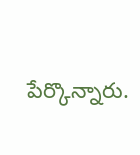పేర్కొన్నారు.